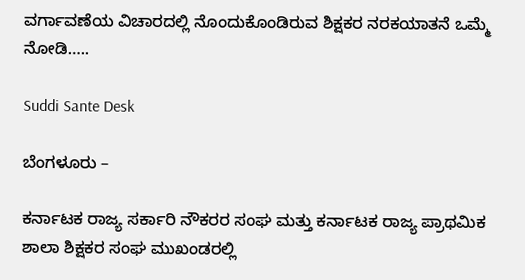ವರ್ಗಾವಣೆಯ ವಿಚಾರದಲ್ಲಿ ನೊಂದುಕೊಂಡಿರುವ ಶಿಕ್ಷಕರ ನರಕಯಾತನೆ ಒಮ್ಮೆ ನೋಡಿ…..

Suddi Sante Desk

ಬೆಂಗಳೂರು –

ಕರ್ನಾಟಕ ರಾಜ್ಯ ಸರ್ಕಾರಿ ನೌಕರರ ಸಂಘ ಮತ್ತು ಕರ್ನಾಟಕ ರಾಜ್ಯ ಪ್ರಾಥಮಿಕ ಶಾಲಾ ಶಿಕ್ಷಕರ ಸಂಘ ಮುಖಂಡರಲ್ಲಿ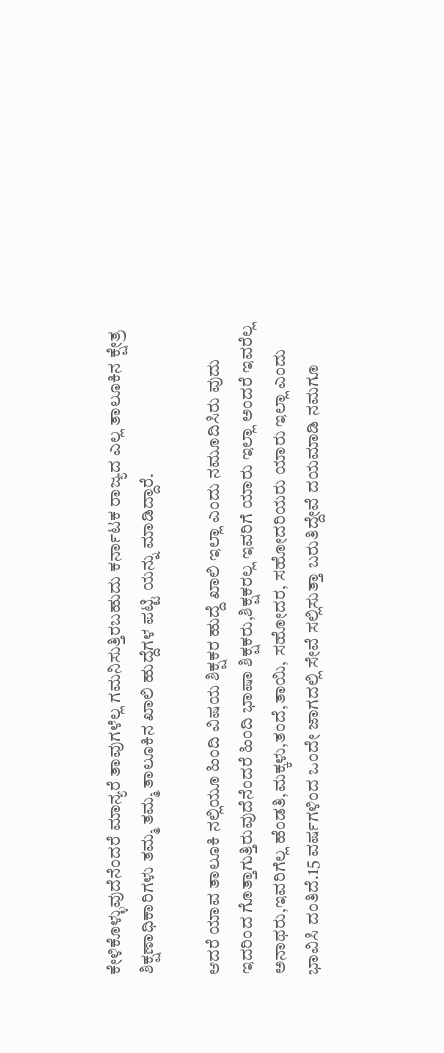ಕೇಳಿಕೊಳ್ಳುವುದೆನೆಂದರೆ ಮಾನ್ಯರೆ ತಾವುಗಳೆಲ್ಲ ಗಮನಿಸುತ್ತಿರಬಹುದು ಕರ್ನಾಟಕ ರಾಜ್ಯದ ಎಲ್ಲ ತಾಲೂಕಿನ ಕ್ಷೇತ್ರ ಶಿಕ್ಷಣಾಧಿಕಾರಿಗಳು ತಮ್ಮ ತಮ್ಮ ತಾಲೂಕಿನ ಖಾಲಿ ಹುದ್ದೆಗಳ ಪಟ್ಟಿ ಯನ್ನು ಮಾಡಿದ್ದಾರೆ.

ಆದರೆ ಯಾವ ತಾಲೂಕಿ ನಲ್ಲಿಯೂ ಹಿಂದಿ ವಿಷಯ ಶಿಕ್ಷಕರ ಹುದ್ದೆ ಖಾಲಿ ಇಲ್ಲಾ ಎಂದು ನಮೂದಿಸಿರು ವುದು ಇದರಿಂದ ಗೊತ್ತಾಗುತ್ತಿರುವುದೆನೆಂದರೆ ಹಿಂದಿ ಭಾಷಾ ಶಿಕ್ಷಕರು,ಶಿಕ್ಷಕರಲ್ಲ ಇವರಿಗೆ ಯಾರು ಇಲ್ಲಾ ಅಂದರೆ ಇವರೆಲ್ಲ ಅನಾಥರು,ಇವರಿಗೆಲ್ಲ ಹೆಂಡತಿ,ಮಕ್ಕಳು,ತಂದೆ,ತಾಯಿ, ಸಹೋದರ, ಸಹೋದರಿಯರು ಯಾರು ಇಲ್ಲಾ ಎಂದು ಭಾವಿಸಿ ದಂತಿದೆ.15 ವರ್ಷಗಳಿಂದ ಒಂದೇ ಜಾಗದಲ್ಲಿ ಸೇವೆ ಸಲ್ಲಿಸುತ್ತಾ ಬರುತಿದ್ದೇವೆ ದಯಮಾಡಿ ನಮಗೂ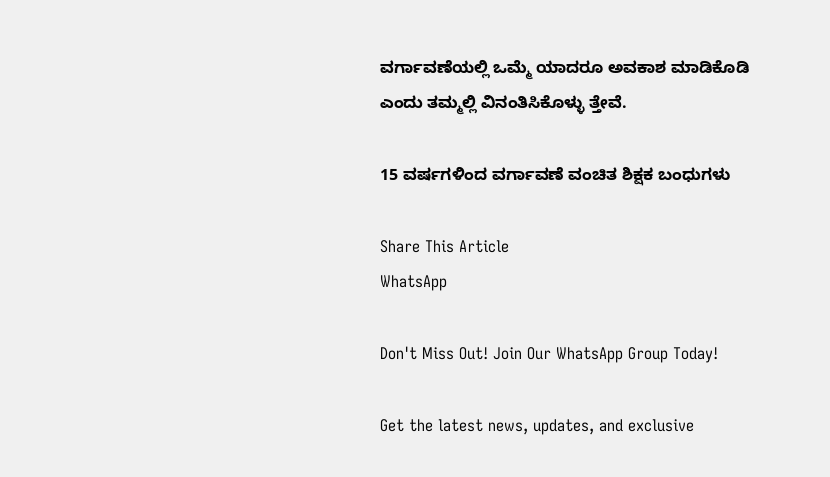ವರ್ಗಾವಣೆಯಲ್ಲಿ ಒಮ್ಮೆ ಯಾದರೂ ಅವಕಾಶ ಮಾಡಿಕೊಡಿ ಎಂದು ತಮ್ಮಲ್ಲಿ ವಿನಂತಿಸಿಕೊಳ್ಳು ತ್ತೇವೆ.

15 ವರ್ಷಗಳಿಂದ ವರ್ಗಾವಣೆ ವಂಚಿತ ಶಿಕ್ಷಕ ಬಂಧುಗಳು

Share This Article
WhatsApp

Don't Miss Out! Join Our WhatsApp Group Today!

Get the latest news, updates, and exclusive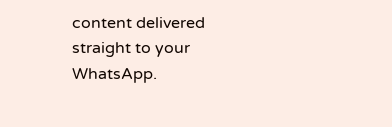content delivered straight to your WhatsApp.